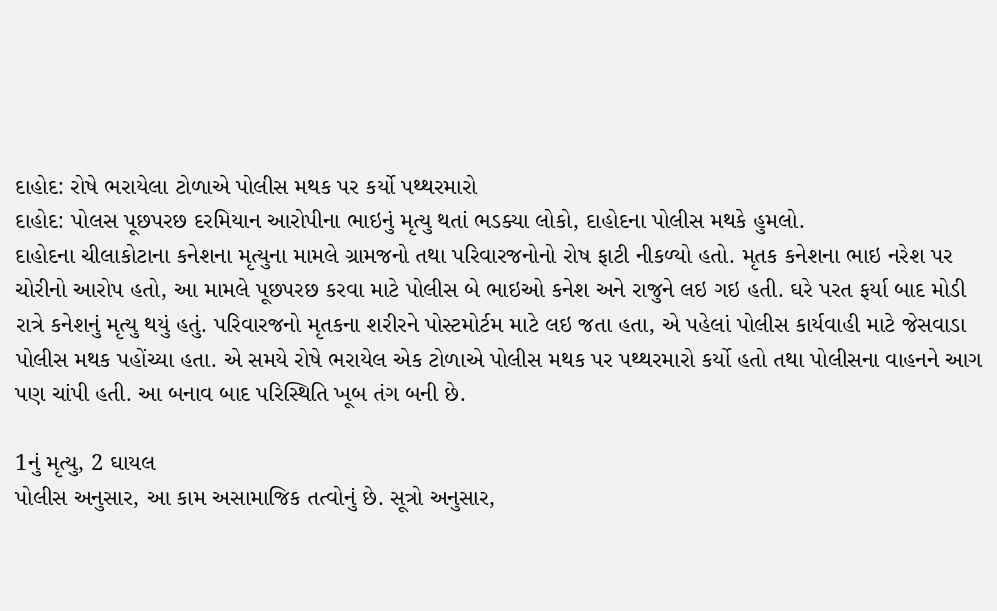દાહોદ: રોષે ભરાયેલા ટોળાએ પોલીસ મથક પર કર્યો પથ્થરમારો
દાહોદ: પોલસ પૂછપરછ દરમિયાન આરોપીના ભાઇનું મૃત્યુ થતાં ભડક્યા લોકો, દાહોદના પોલીસ મથકે હુમલો.
દાહોદના ચીલાકોટાના કનેશના મૃત્યુના મામલે ગ્રામજનો તથા પરિવારજનોનો રોષ ફાટી નીકળ્યો હતો. મૃતક કનેશના ભાઇ નરેશ પર ચોરીનો આરોપ હતો, આ મામલે પૂછપરછ કરવા માટે પોલીસ બે ભાઇઓ કનેશ અને રાજુને લઇ ગઇ હતી. ઘરે પરત ફર્યા બાદ મોડી રાત્રે કનેશનું મૃત્યુ થયું હતું. પરિવારજનો મૃતકના શરીરને પોસ્ટમોર્ટમ માટે લઇ જતા હતા, એ પહેલાં પોલીસ કાર્યવાહી માટે જેસવાડા પોલીસ મથક પહોંચ્યા હતા. એ સમયે રોષે ભરાયેલ એક ટોળાએ પોલીસ મથક પર પથ્થરમારો કર્યો હતો તથા પોલીસના વાહનને આગ પણ ચાંપી હતી. આ બનાવ બાદ પરિસ્થિતિ ખૂબ તંગ બની છે.

1નું મૃત્યુ, 2 ઘાયલ
પોલીસ અનુસાર, આ કામ અસામાજિક તત્વોનું છે. સૂત્રો અનુસાર,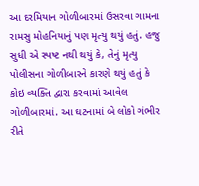આ દરમિયાન ગોળીબારમાં ઉસરવા ગામના રામસુ મોહનિયાનું પણ મૃત્યુ થયું હતું. હજુ સુધી એ સ્પષ્ટ નથી થયું કે, તેનું મૃત્યુ પોલીસના ગોળીબારને કારણે થયું હતું કે કોઇ વ્યક્તિ દ્વારા કરવામાં આવેલ ગોળીબારમાં. આ ઘટનામાં બે લોકો ગંભીર રીતે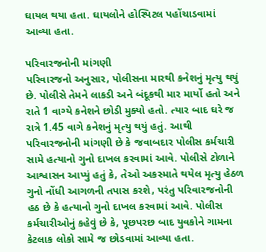ઘાયલ થયા હતા. ઘાયલોને હોસ્પિટલ પહોંચાડવામાં આવ્યા હતા.

પરિવારજનોની માંગણી
પરિવારજનો અનુસાર, પોલીસના મારથી કનેશનું મૃત્યુ થયું છે. પોલીસે તેમને લાકડી અને બંદૂકથી માર માર્યો હતો અને રાતે 1 વાગ્યે કનેશને છોડી મુક્યો હતો. ત્યાર બાદ ઘરે જ રાત્રે 1.45 વાગે કનેશનું મૃત્યુ થયું હતું. આથી પરિવારજનોની માંગણી છે કે જવાબદાર પોલીસ કર્મચારી સામે હત્યાનો ગુનો દાખલ કરવામાં આવે. પોલીસે ટોળાને આશ્વાસન આપ્યું હતું કે, તેઓ અકસ્માતે થયેલ મૃત્યુ હેઠળ ગુનો નોંધી આગળની તપાસ કરશે, પરંતુ પરિવારજનોની હઠ છે કે હત્યાનો ગુનો દાખલ કરવામાં આવે. પોલીસ કર્મચારીઓનું કહેવું છે કે, પૂછપરછ બાદ યુવકોને ગામના કેટલાક લોકો સામે જ છોડવામાં આવ્યા હતા.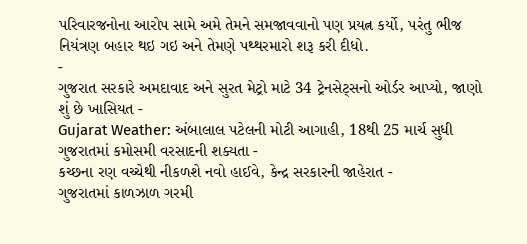પરિવારજનોના આરોપ સામે અમે તેમને સમજાવવાનો પણ પ્રયત્ન કર્યો, પરંતુ ભીજ નિયંત્રણ બહાર થઇ ગઇ અને તેમણે પથ્થરમારો શરૂ કરી દીધો.
-
ગુજરાત સરકારે અમદાવાદ અને સુરત મેટ્રો માટે 34 ટ્રેનસેટ્સનો ઓર્ડર આપ્યો, જાણો શું છે ખાસિયત -
Gujarat Weather: અંબાલાલ પટેલની મોટી આગાહી, 18થી 25 માર્ચ સુધી ગુજરાતમાં કમોસમી વરસાદની શક્યતા -
કચ્છના રણ વચ્ચેથી નીકળશે નવો હાઈવે, કેન્દ્ર સરકારની જાહેરાત -
ગુજરાતમાં કાળઝાળ ગરમી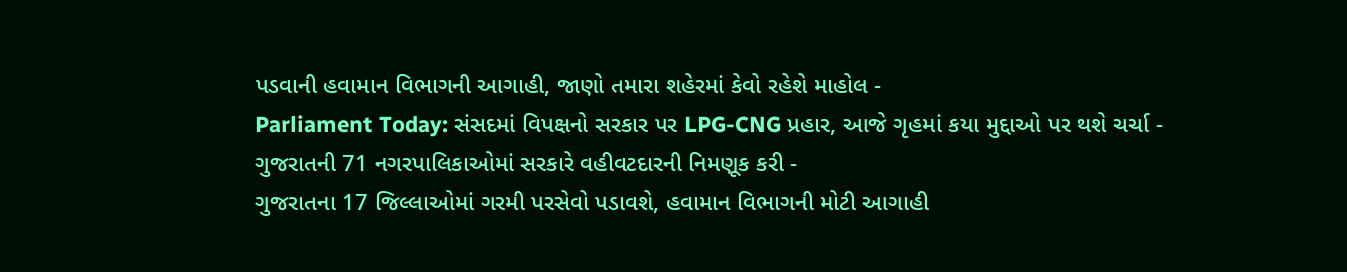પડવાની હવામાન વિભાગની આગાહી, જાણો તમારા શહેરમાં કેવો રહેશે માહોલ -
Parliament Today: સંસદમાં વિપક્ષનો સરકાર પર LPG-CNG પ્રહાર, આજે ગૃહમાં કયા મુદ્દાઓ પર થશે ચર્ચા -
ગુજરાતની 71 નગરપાલિકાઓમાં સરકારે વહીવટદારની નિમણૂક કરી -
ગુજરાતના 17 જિલ્લાઓમાં ગરમી પરસેવો પડાવશે, હવામાન વિભાગની મોટી આગાહી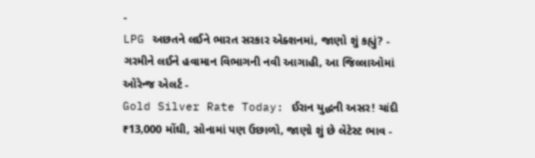-
LPG અછતને લઈને ભારત સરકાર એક્શનમાં, જાણો શું કહ્યું? -
ગરમીને લઈને હવામાન વિભાગની નવી આગાહી, આ જિલ્લાઓમાં ઓરેન્જ એલર્ટ -
Gold Silver Rate Today: ઈરાન યુદ્ધની અસર! ચાંદી ₹13,000 મોંઘી, સોનામાં પણ ઉછાળો, જાણો શું છે લેટેસ્ટ ભાવ -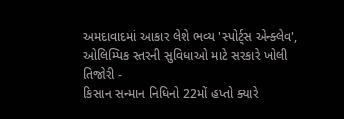અમદાવાદમાં આકાર લેશે ભવ્ય 'સ્પોર્ટ્સ એન્ક્લેવ', ઓલિમ્પિક સ્તરની સુવિધાઓ માટે સરકારે ખોલી તિજોરી -
કિસાન સન્માન નિધિનો 22મોં હપ્તો ક્યારે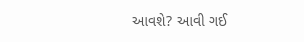આવશે? આવી ગઈ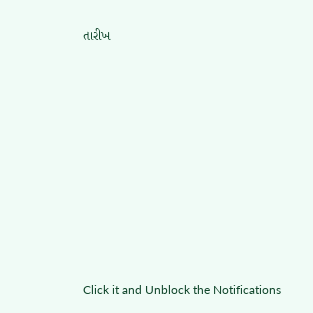તારીખ











Click it and Unblock the Notifications